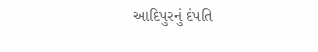આદિપુરનું દંપતિ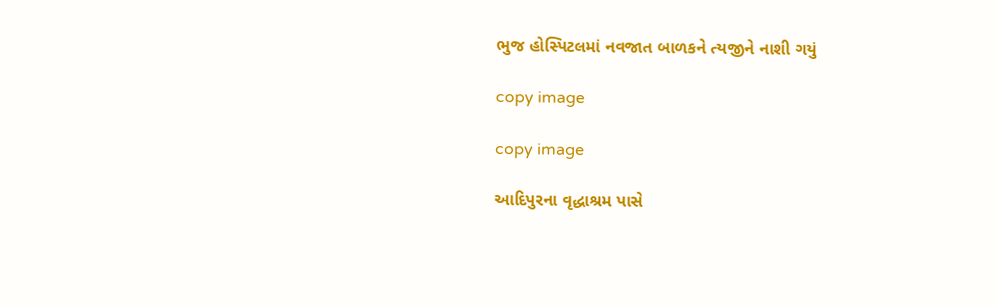ભુજ હોસ્પિટલમાં નવજાત બાળકને ત્યજીને નાશી ગયું

copy image

copy image

આદિપુરના વૃદ્ધાશ્રમ પાસે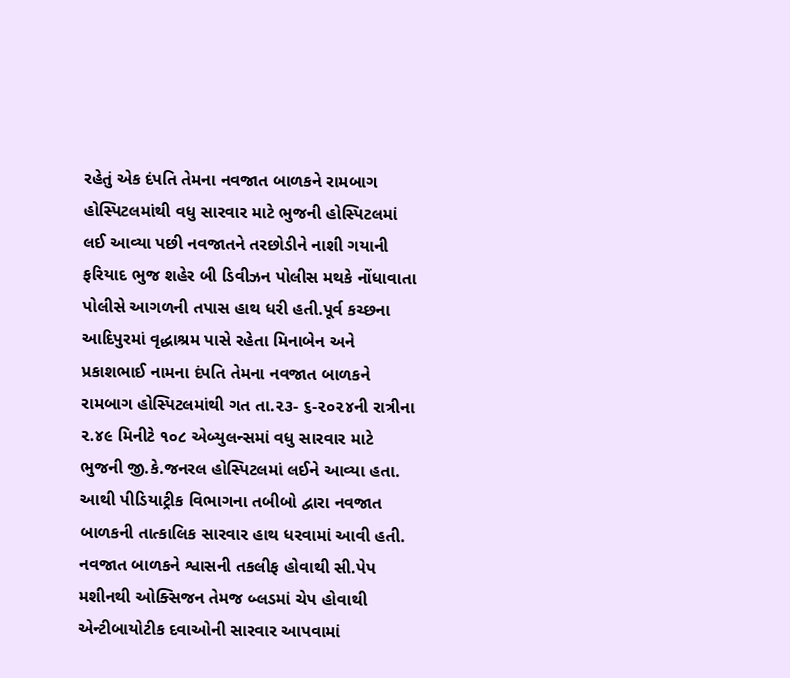રહેતું એક દંપતિ તેમના નવજાત બાળકને રામબાગ હોસ્પિટલમાંથી વધુ સારવાર માટે ભુજની હોસ્પિટલમાં લઈ આવ્યા પછી નવજાતને તરછોડીને નાશી ગયાની ફરિયાદ ભુજ શહેર બી ડિવીઝન પોલીસ મથકે નોંધાવાતા પોલીસે આગળની તપાસ હાથ ધરી હતી.પૂર્વ કચ્છના આદિપુરમાં વૃદ્ધાશ્રમ પાસે રહેતા મિનાબેન અને પ્રકાશભાઈ નામના દંપતિ તેમના નવજાત બાળકને રામબાગ હોસ્પિટલમાંથી ગત તા.૨૩- ૬-૨૦૨૪ની રાત્રીના ૨.૪૯ મિનીટે ૧૦૮ એબ્યુલન્સમાં વધુ સારવાર માટે ભુજની જી.કે.જનરલ હોસ્પિટલમાં લઈને આવ્યા હતા. આથી પીડિયાટ્રીક વિભાગના તબીબો દ્વારા નવજાત બાળકની તાત્કાલિક સારવાર હાથ ધરવામાં આવી હતી. નવજાત બાળકને શ્વાસની તકલીફ હોવાથી સી.પેપ મશીનથી ઓક્સિજન તેમજ બ્લડમાં ચેપ હોવાથી એન્ટીબાયોટીક દવાઓની સારવાર આપવામાં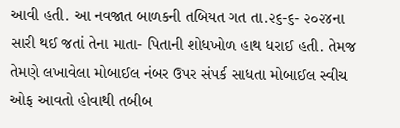આવી હતી. આ નવજાત બાળકની તબિયત ગત તા.૨૬-૬- ૨૦૨૪ના સારી થઈ જતાં તેના માતા- પિતાની શોધખોળ હાથ ધરાઈ હતી. તેમજ તેમણે લખાવેલા મોબાઈલ નંબર ઉપર સંપર્ક સાધતા મોબાઈલ સ્વીચ ઓફ આવતો હોવાથી તબીબ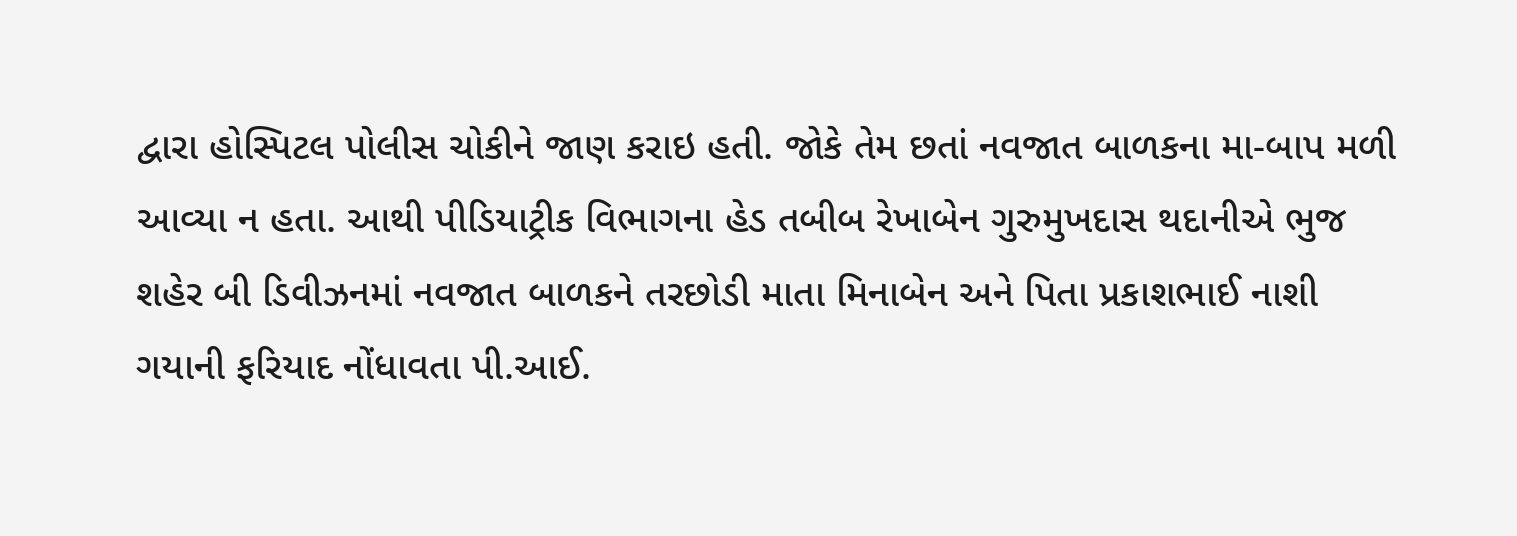દ્વારા હોસ્પિટલ પોલીસ ચોકીને જાણ કરાઇ હતી. જોકે તેમ છતાં નવજાત બાળકના મા-બાપ મળી આવ્યા ન હતા. આથી પીડિયાટ્રીક વિભાગના હેડ તબીબ રેખાબેન ગુરુમુખદાસ થદાનીએ ભુજ શહેર બી ડિવીઝનમાં નવજાત બાળકને તરછોડી માતા મિનાબેન અને પિતા પ્રકાશભાઈ નાશી ગયાની ફરિયાદ નોંધાવતા પી.આઈ.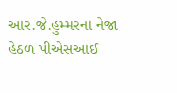આર.જે.હુમ્મરના નેજા હેઠળ પીએસઆઈ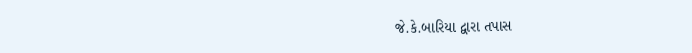જે.કે.બારિયા દ્વારા તપાસ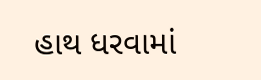હાથ ધરવામાં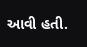આવી હતી.